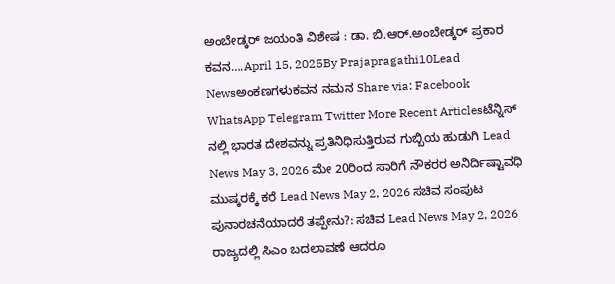ಅಂಬೇಡ್ಕರ್ ಜಯಂತಿ ವಿಶೇಷ : ಡಾ. ಬಿ.ಆರ್.ಅಂಬೇಡ್ಕರ್ ಪ್ರಕಾರ ಕವನ….April 15, 2025By Prajapragathi10Lead Newsಅಂಕಣಗಳುಕವನ ನಮನ Share via: Facebook WhatsApp Telegram Twitter More Recent Articlesಟೆನ್ನಿಸ್ ನಲ್ಲಿ ಭಾರತ ದೇಶವನ್ನು ಪ್ರತಿನಿಧಿಸುತ್ತಿರುವ ಗುಬ್ಬಿಯ ಹುಡುಗಿ Lead News May 3, 2026 ಮೇ 20ರಿಂದ ಸಾರಿಗೆ ನೌಕರರ ಅನಿರ್ದಿಷ್ಟಾವಧಿ ಮುಷ್ಕರಕ್ಕೆ ಕರೆ Lead News May 2, 2026 ಸಚಿವ ಸಂಪುಟ ಪುನಾರಚನೆಯಾದರೆ ತಪ್ಪೇನು?: ಸಚಿವ Lead News May 2, 2026 ರಾಜ್ಯದಲ್ಲಿ ಸಿಎಂ ಬದಲಾವಣೆ ಆದರೂ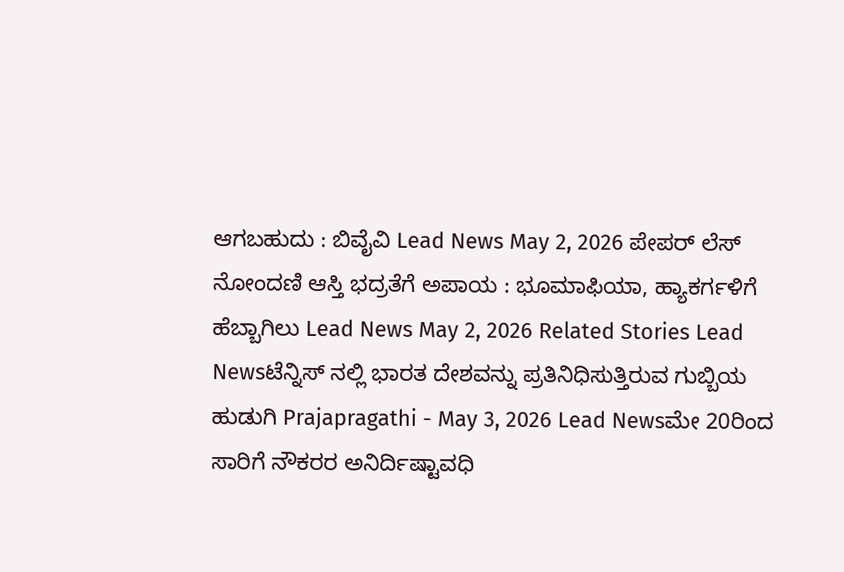ಆಗಬಹುದು : ಬಿವೈವಿ Lead News May 2, 2026 ಪೇಪರ್ ಲೆಸ್ ನೋಂದಣಿ ಆಸ್ತಿ ಭದ್ರತೆಗೆ ಅಪಾಯ : ಭೂಮಾಫಿಯಾ, ಹ್ಯಾಕರ್ಗಳಿಗೆ ಹೆಬ್ಬಾಗಿಲು Lead News May 2, 2026 Related Stories Lead Newsಟೆನ್ನಿಸ್ ನಲ್ಲಿ ಭಾರತ ದೇಶವನ್ನು ಪ್ರತಿನಿಧಿಸುತ್ತಿರುವ ಗುಬ್ಬಿಯ ಹುಡುಗಿ Prajapragathi - May 3, 2026 Lead Newsಮೇ 20ರಿಂದ ಸಾರಿಗೆ ನೌಕರರ ಅನಿರ್ದಿಷ್ಟಾವಧಿ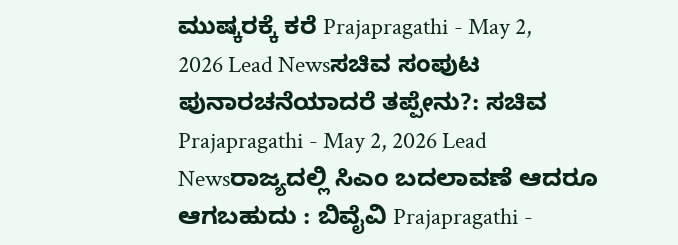ಮುಷ್ಕರಕ್ಕೆ ಕರೆ Prajapragathi - May 2, 2026 Lead Newsಸಚಿವ ಸಂಪುಟ ಪುನಾರಚನೆಯಾದರೆ ತಪ್ಪೇನು?: ಸಚಿವ Prajapragathi - May 2, 2026 Lead Newsರಾಜ್ಯದಲ್ಲಿ ಸಿಎಂ ಬದಲಾವಣೆ ಆದರೂ ಆಗಬಹುದು : ಬಿವೈವಿ Prajapragathi -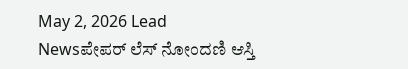May 2, 2026 Lead Newsಪೇಪರ್ ಲೆಸ್ ನೋಂದಣಿ ಆಸ್ತಿ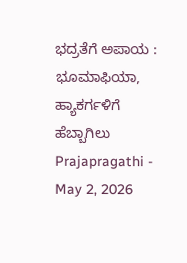ಭದ್ರತೆಗೆ ಅಪಾಯ : ಭೂಮಾಫಿಯಾ, ಹ್ಯಾಕರ್ಗಳಿಗೆ ಹೆಬ್ಬಾಗಿಲು Prajapragathi - May 2, 2026